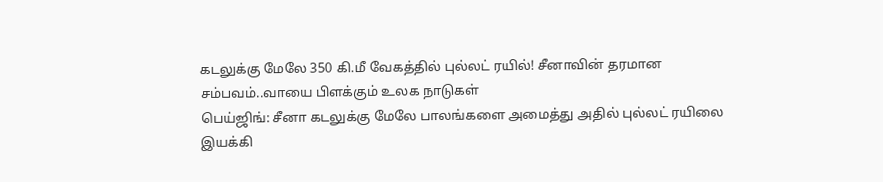கடலுக்கு மேலே 350 கி.மீ வேகத்தில் புல்லட் ரயில்! சீனாவின் தரமான சம்பவம்..வாயை பிளக்கும் உலக நாடுகள்
பெய்ஜிங்: சீனா கடலுக்கு மேலே பாலங்களை அமைத்து அதில் புல்லட் ரயிலை இயக்கி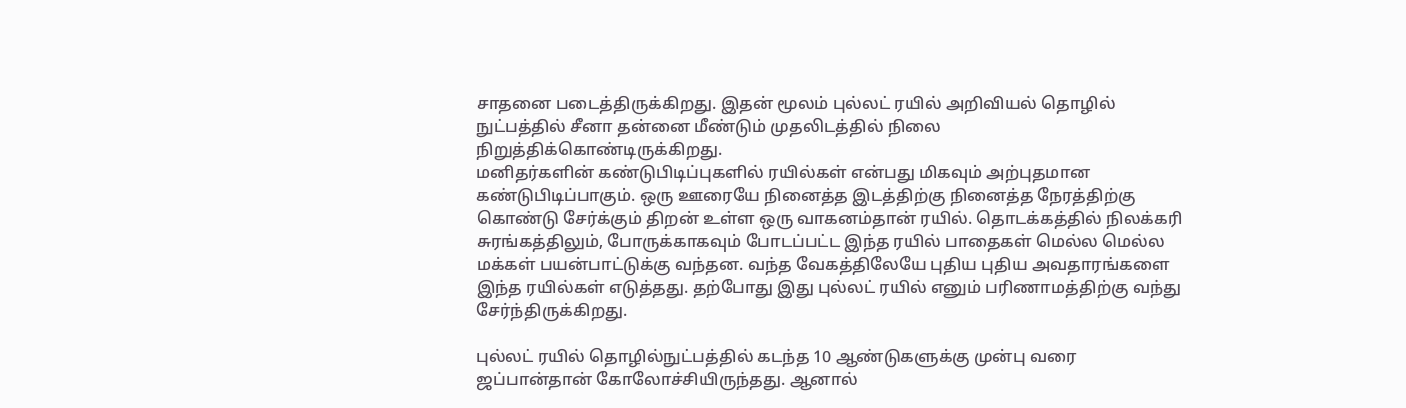சாதனை படைத்திருக்கிறது. இதன் மூலம் புல்லட் ரயில் அறிவியல் தொழில் நுட்பத்தில் சீனா தன்னை மீண்டும் முதலிடத்தில் நிலை நிறுத்திக்கொண்டிருக்கிறது.
மனிதர்களின் கண்டுபிடிப்புகளில் ரயில்கள் என்பது மிகவும் அற்புதமான கண்டுபிடிப்பாகும். ஒரு ஊரையே நினைத்த இடத்திற்கு நினைத்த நேரத்திற்கு கொண்டு சேர்க்கும் திறன் உள்ள ஒரு வாகனம்தான் ரயில். தொடக்கத்தில் நிலக்கரி சுரங்கத்திலும், போருக்காகவும் போடப்பட்ட இந்த ரயில் பாதைகள் மெல்ல மெல்ல மக்கள் பயன்பாட்டுக்கு வந்தன. வந்த வேகத்திலேயே புதிய புதிய அவதாரங்களை இந்த ரயில்கள் எடுத்தது. தற்போது இது புல்லட் ரயில் எனும் பரிணாமத்திற்கு வந்து சேர்ந்திருக்கிறது.

புல்லட் ரயில் தொழில்நுட்பத்தில் கடந்த 10 ஆண்டுகளுக்கு முன்பு வரை ஜப்பான்தான் கோலோச்சியிருந்தது. ஆனால்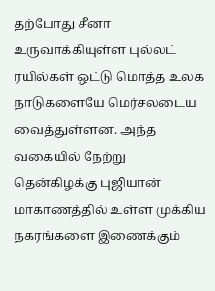தற்போது சீனா உருவாக்கியுள்ள புல்லட் ரயில்கள் ஒட்டு மொத்த உலக நாடுகளையே மெர்சலடைய வைத்துள்ளன. அந்த வகையில் நேற்று தென்கிழக்கு புஜியான் மாகாணத்தில் உள்ள முக்கிய நகரங்களை இணைக்கும்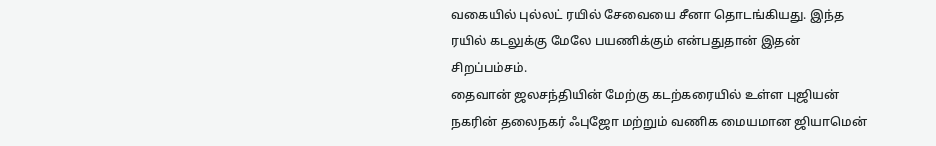வகையில் புல்லட் ரயில் சேவையை சீனா தொடங்கியது. இந்த ரயில் கடலுக்கு மேலே பயணிக்கும் என்பதுதான் இதன் சிறப்பம்சம்.
தைவான் ஜலசந்தியின் மேற்கு கடற்கரையில் உள்ள புஜியன் நகரின் தலைநகர் ஃபுஜோ மற்றும் வணிக மையமான ஜியாமென்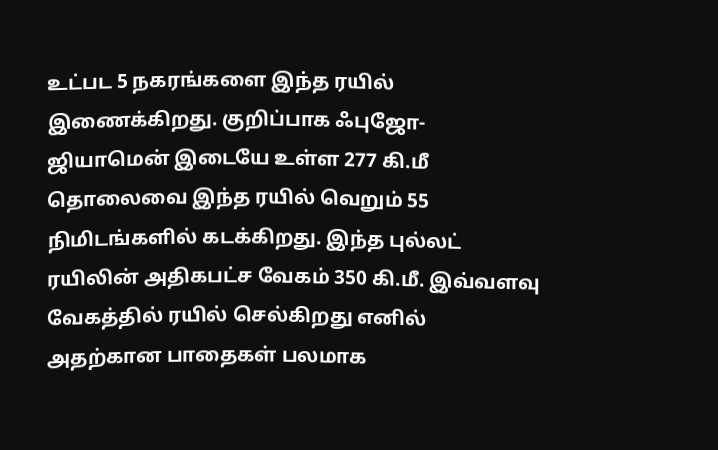உட்பட 5 நகரங்களை இந்த ரயில் இணைக்கிறது. குறிப்பாக ஃபுஜோ-ஜியாமென் இடையே உள்ள 277 கி.மீ தொலைவை இந்த ரயில் வெறும் 55 நிமிடங்களில் கடக்கிறது. இந்த புல்லட் ரயிலின் அதிகபட்ச வேகம் 350 கி.மீ. இவ்வளவு வேகத்தில் ரயில் செல்கிறது எனில் அதற்கான பாதைகள் பலமாக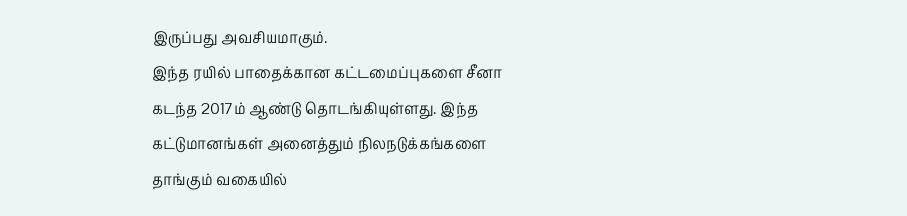இருப்பது அவசியமாகும்.
இந்த ரயில் பாதைக்கான கட்டமைப்புகளை சீனா கடந்த 2017ம் ஆண்டு தொடங்கியுள்ளது. இந்த கட்டுமானங்கள் அனைத்தும் நிலநடுக்கங்களை தாங்கும் வகையில்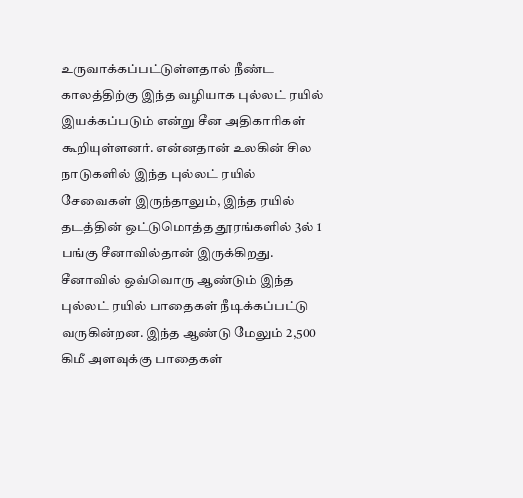உருவாக்கப்பட்டுள்ளதால் நீண்ட காலத்திற்கு இந்த வழியாக புல்லட் ரயில் இயக்கப்படும் என்று சீன அதிகாரிகள் கூறியுள்ளனர். என்னதான் உலகின் சில நாடுகளில் இந்த புல்லட் ரயில் சேவைகள் இருந்தாலும், இந்த ரயில் தடத்தின் ஒட்டுமொத்த தூரங்களில் 3ல் 1 பங்கு சீனாவில்தான் இருக்கிறது.
சீனாவில் ஒவ்வொரு ஆண்டும் இந்த புல்லட் ரயில் பாதைகள் நீடிக்கப்பட்டு வருகின்றன. இந்த ஆண்டு மேலும் 2,500 கிமீ அளவுக்கு பாதைகள்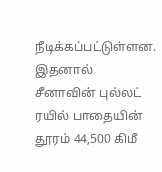நீடிக்கப்பட்டுள்ளன. இதனால் சீனாவின் புல்லட் ரயில் பாதையின் தூரம் 44,500 கிமீ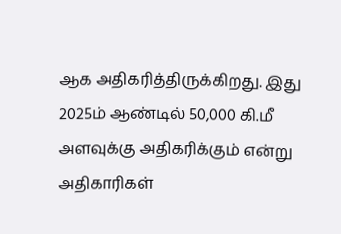ஆக அதிகரித்திருக்கிறது. இது 2025ம் ஆண்டில் 50,000 கி.மீ அளவுக்கு அதிகரிக்கும் என்று அதிகாரிகள்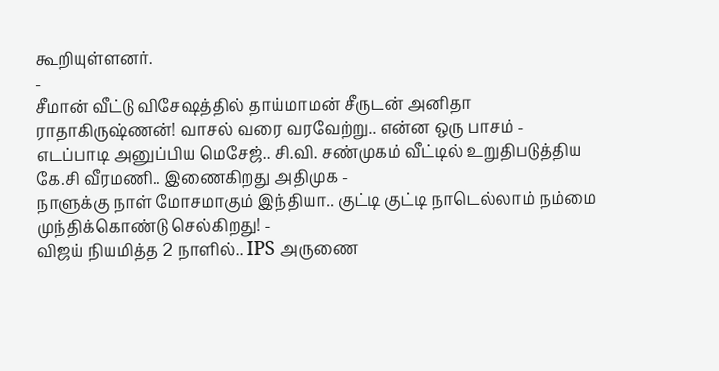கூறியுள்ளனர்.
-
சீமான் வீட்டு விசேஷத்தில் தாய்மாமன் சீருடன் அனிதா ராதாகிருஷ்ணன்! வாசல் வரை வரவேற்று.. என்ன ஒரு பாசம் -
எடப்பாடி அனுப்பிய மெசேஜ்.. சி.வி. சண்முகம் வீட்டில் உறுதிபடுத்திய கே.சி வீரமணி.. இணைகிறது அதிமுக -
நாளுக்கு நாள் மோசமாகும் இந்தியா.. குட்டி குட்டி நாடெல்லாம் நம்மை முந்திக்கொண்டு செல்கிறது! -
விஜய் நியமித்த 2 நாளில்.. IPS அருணை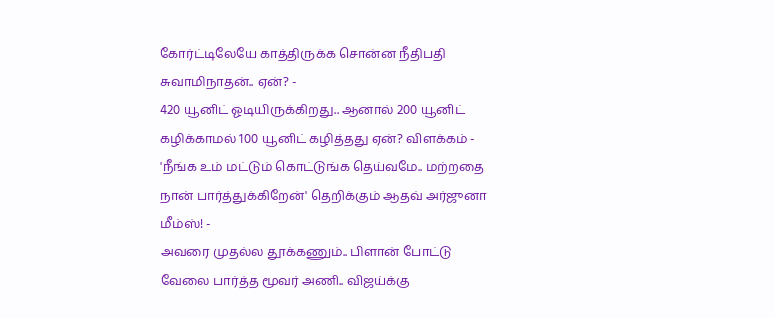கோர்ட்டிலேயே காத்திருக்க சொன்ன நீதிபதி சுவாமிநாதன்.. ஏன்? -
420 யூனிட் ஓடியிருக்கிறது.. ஆனால் 200 யூனிட் கழிக்காமல் 100 யூனிட் கழித்தது ஏன்? விளக்கம் -
'நீங்க உம் மட்டும் கொட்டுங்க தெய்வமே.. மற்றதை நான் பார்த்துக்கிறேன்' தெறிக்கும் ஆதவ் அர்ஜுனா மீம்ஸ்! -
அவரை முதல்ல தூக்கணும்.. பிளான் போட்டு வேலை பார்த்த மூவர் அணி.. விஜய்க்கு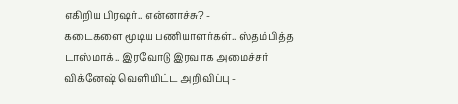எகிறிய பிரஷர்.. என்னாச்சு? -
கடைகளை மூடிய பணியாளர்கள்.. ஸ்தம்பித்த டாஸ்மாக்.. இரவோடு இரவாக அமைச்சர் விக்னேஷ் வெளியிட்ட அறிவிப்பு -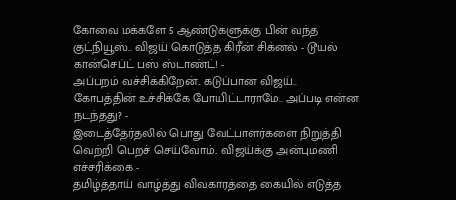கோவை மக்களே 5 ஆண்டுகளுக்கு பின் வந்த குட்நியூஸ்.. விஜய் கொடுத்த கிரீன் சிக்னல் - டூயல் கான்செப்ட் பஸ் ஸ்டாண்ட்! -
அப்பறம் வச்சிக்கிறேன்.. கடுப்பான விஜய்.. கோபத்தின் உச்சிக்கே போயிட்டாராமே.. அப்படி என்ன நடந்தது? -
இடைத்தேர்தலில் பொது வேட்பாளர்களை நிறுத்தி வெற்றி பெறச் செய்வோம்.. விஜய்க்கு அன்புமணி எச்சரிக்கை -
தமிழ்த்தாய் வாழ்த்து விவகாரத்தை கையில் எடுத்த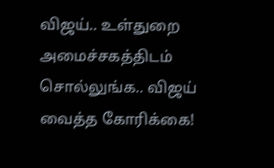விஜய்.. உள்துறை அமைச்சகத்திடம் சொல்லுங்க.. விஜய் வைத்த கோரிக்கை!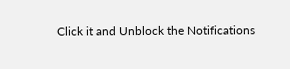Click it and Unblock the Notifications